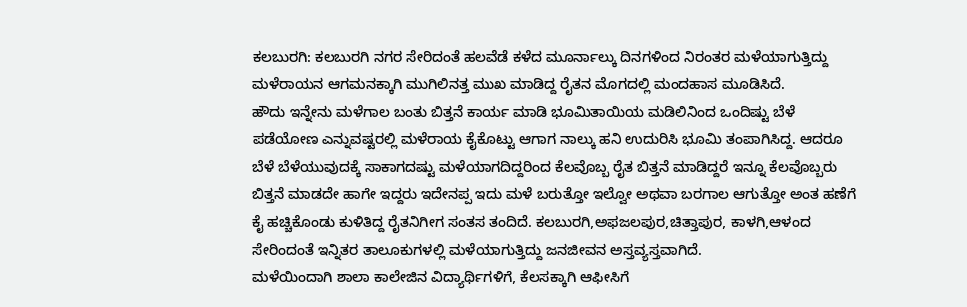ಕಲಬುರಗಿ: ಕಲಬುರಗಿ ನಗರ ಸೇರಿದಂತೆ ಹಲವೆಡೆ ಕಳೆದ ಮೂರ್ನಾಲ್ಕು ದಿನಗಳಿಂದ ನಿರಂತರ ಮಳೆಯಾಗುತ್ತಿದ್ದು ಮಳೆರಾಯನ ಆಗಮನಕ್ಕಾಗಿ ಮುಗಿಲಿನತ್ತ ಮುಖ ಮಾಡಿದ್ದ ರೈತನ ಮೊಗದಲ್ಲಿ ಮಂದಹಾಸ ಮೂಡಿಸಿದೆ.
ಹೌದು ಇನ್ನೇನು ಮಳೆಗಾಲ ಬಂತು ಬಿತ್ತನೆ ಕಾರ್ಯ ಮಾಡಿ ಭೂಮಿತಾಯಿಯ ಮಡಿಲಿನಿಂದ ಒಂದಿಷ್ಟು ಬೆಳೆ ಪಡೆಯೋಣ ಎನ್ನುವಷ್ಟರಲ್ಲಿ ಮಳೆರಾಯ ಕೈಕೊಟ್ಟು ಆಗಾಗ ನಾಲ್ಕು ಹನಿ ಉದುರಿಸಿ ಭೂಮಿ ತಂಪಾಗಿಸಿದ್ದ. ಆದರೂ ಬೆಳೆ ಬೆಳೆಯುವುದಕ್ಕೆ ಸಾಕಾಗದಷ್ಟು ಮಳೆಯಾಗದಿದ್ದರಿಂದ ಕೆಲವೊಬ್ಬ ರೈತ ಬಿತ್ತನೆ ಮಾಡಿದ್ದರೆ ಇನ್ನೂ ಕೆಲವೊಬ್ಬರು ಬಿತ್ತನೆ ಮಾಡದೇ ಹಾಗೇ ಇದ್ದರು ಇದೇನಪ್ಪ ಇದು ಮಳೆ ಬರುತ್ತೋ ಇಲ್ವೋ ಅಥವಾ ಬರಗಾಲ ಆಗುತ್ತೋ ಅಂತ ಹಣೆಗೆ ಕೈ ಹಚ್ಚಿಕೊಂಡು ಕುಳಿತಿದ್ದ ರೈತನಿಗೀಗ ಸಂತಸ ತಂದಿದೆ. ಕಲಬುರಗಿ,ಅಫಜಲಪುರ,ಚಿತ್ತಾಪುರ, ಕಾಳಗಿ,ಆಳಂದ ಸೇರಿಂದಂತೆ ಇನ್ನಿತರ ತಾಲೂಕುಗಳಲ್ಲಿ ಮಳೆಯಾಗುತ್ತಿದ್ದು ಜನಜೀವನ ಅಸ್ತವ್ಯಸ್ತವಾಗಿದೆ.
ಮಳೆಯಿಂದಾಗಿ ಶಾಲಾ ಕಾಲೇಜಿನ ವಿದ್ಯಾರ್ಥಿಗಳಿಗೆ, ಕೆಲಸಕ್ಕಾಗಿ ಆಫೀಸಿಗೆ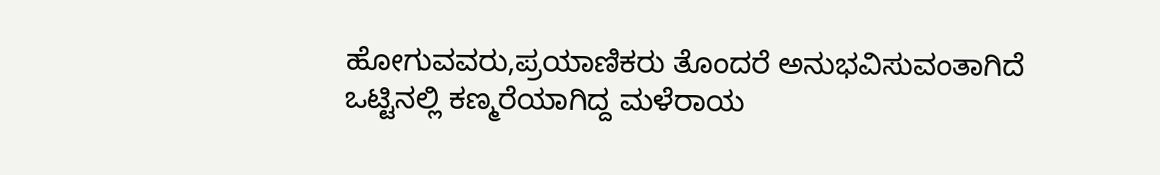ಹೋಗುವವರು,ಪ್ರಯಾಣಿಕರು ತೊಂದರೆ ಅನುಭವಿಸುವಂತಾಗಿದೆ ಒಟ್ಟಿನಲ್ಲಿ ಕಣ್ಮರೆಯಾಗಿದ್ದ ಮಳೆರಾಯ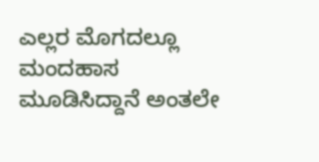ಎಲ್ಲರ ಮೊಗದಲ್ಲೂ ಮಂದಹಾಸ ಮೂಡಿಸಿದ್ದಾನೆ ಅಂತಲೇ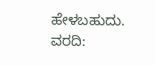ಹೇಳಬಹುದು.
ವರದಿ: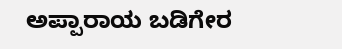ಅಪ್ಪಾರಾಯ ಬಡಿಗೇರ